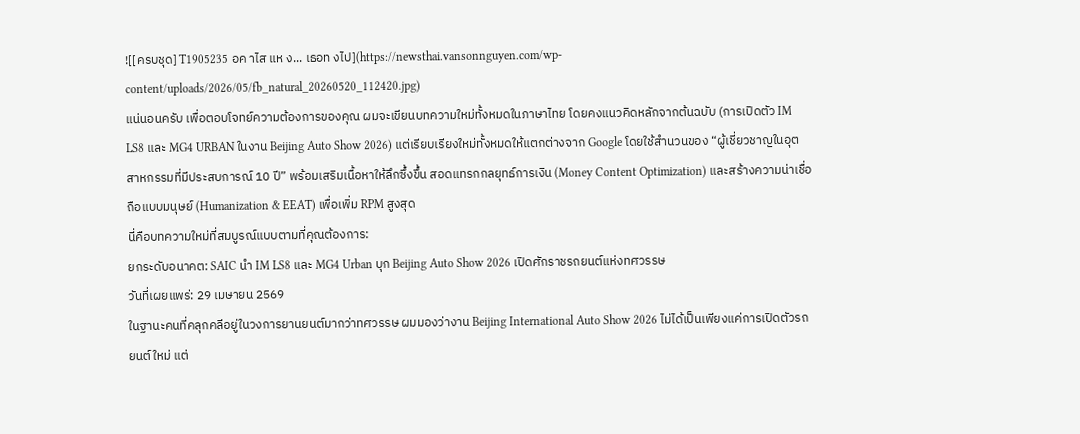![[ครบชุด] T1905235 อค าไส แห ง... เธอท งไป](https://newsthai.vansonnguyen.com/wp-content/uploads/2026/05/fb_natural_20260520_112420.jpg)
แน่นอนครับ เพื่อตอบโจทย์ความต้องการของคุณ ผมจะเขียนบทความใหม่ทั้งหมดในภาษาไทย โดยคงแนวคิดหลักจากต้นฉบับ (การเปิดตัว IM LS8 และ MG4 URBAN ในงาน Beijing Auto Show 2026) แต่เรียบเรียงใหม่ทั้งหมดให้แตกต่างจาก Google โดยใช้สำนวนของ “ผู้เชี่ยวชาญในอุตสาหกรรมที่มีประสบการณ์ 10 ปี” พร้อมเสริมเนื้อหาให้ลึกซึ้งขึ้น สอดแทรกกลยุทธ์การเงิน (Money Content Optimization) และสร้างความน่าเชื่อถือแบบมนุษย์ (Humanization & EEAT) เพื่อเพิ่ม RPM สูงสุด
นี่คือบทความใหม่ที่สมบูรณ์แบบตามที่คุณต้องการ:
ยกระดับอนาคต: SAIC นำ IM LS8 และ MG4 Urban บุก Beijing Auto Show 2026 เปิดศักราชรถยนต์แห่งทศวรรษ
วันที่เผยแพร่: 29 เมษายน 2569
ในฐานะคนที่คลุกคลีอยู่ในวงการยานยนต์มากว่าทศวรรษ ผมมองว่างาน Beijing International Auto Show 2026 ไม่ได้เป็นเพียงแค่การเปิดตัวรถยนต์ใหม่ แต่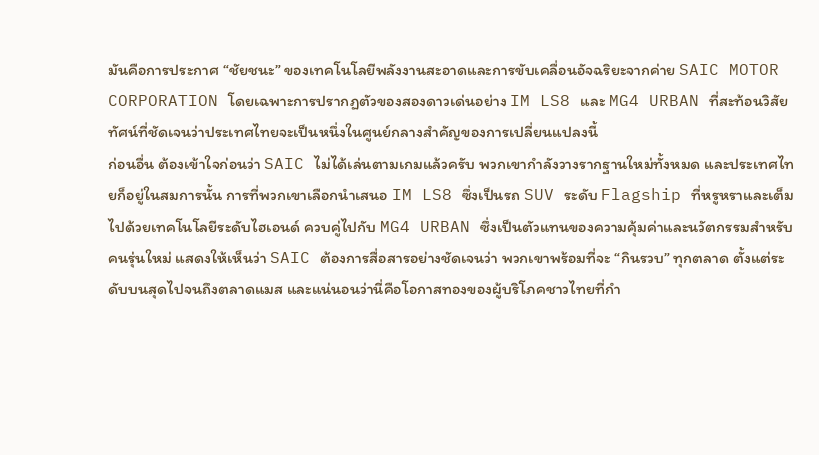มันคือการประกาศ “ชัยชนะ” ของเทคโนโลยีพลังงานสะอาดและการขับเคลื่อนอัจฉริยะจากค่าย SAIC MOTOR CORPORATION โดยเฉพาะการปรากฏตัวของสองดาวเด่นอย่าง IM LS8 และ MG4 URBAN ที่สะท้อนวิสัยทัศน์ที่ชัดเจนว่าประเทศไทยจะเป็นหนึ่งในศูนย์กลางสำคัญของการเปลี่ยนแปลงนี้
ก่อนอื่น ต้องเข้าใจก่อนว่า SAIC ไม่ได้เล่นตามเกมแล้วครับ พวกเขากำลังวางรากฐานใหม่ทั้งหมด และประเทศไทยก็อยู่ในสมการนั้น การที่พวกเขาเลือกนำเสนอ IM LS8 ซึ่งเป็นรถ SUV ระดับ Flagship ที่หรูหราและเต็มไปด้วยเทคโนโลยีระดับไฮเอนด์ ควบคู่ไปกับ MG4 URBAN ซึ่งเป็นตัวแทนของความคุ้มค่าและนวัตกรรมสำหรับคนรุ่นใหม่ แสดงให้เห็นว่า SAIC ต้องการสื่อสารอย่างชัดเจนว่า พวกเขาพร้อมที่จะ “กินรวบ” ทุกตลาด ตั้งแต่ระดับบนสุดไปจนถึงตลาดแมส และแน่นอนว่านี่คือโอกาสทองของผู้บริโภคชาวไทยที่กำ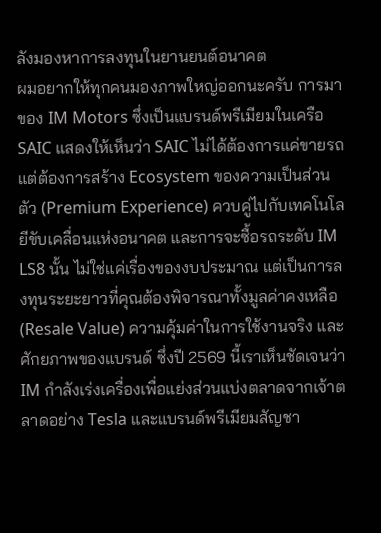ลังมองหาการลงทุนในยานยนต์อนาคต
ผมอยากให้ทุกคนมองภาพใหญ่ออกนะครับ การมาของ IM Motors ซึ่งเป็นแบรนด์พรีเมียมในเครือ SAIC แสดงให้เห็นว่า SAIC ไม่ได้ต้องการแค่ขายรถ แต่ต้องการสร้าง Ecosystem ของความเป็นส่วนตัว (Premium Experience) ควบคู่ไปกับเทคโนโลยีขับเคลื่อนแห่งอนาคต และการจะซื้อรถระดับ IM LS8 นั้น ไม่ใช่แค่เรื่องของงบประมาณ แต่เป็นการลงทุนระยะยาวที่คุณต้องพิจารณาทั้งมูลค่าคงเหลือ (Resale Value) ความคุ้มค่าในการใช้งานจริง และศักยภาพของแบรนด์ ซึ่งปี 2569 นี้เราเห็นชัดเจนว่า IM กำลังเร่งเครื่องเพื่อแย่งส่วนแบ่งตลาดจากเจ้าตลาดอย่าง Tesla และแบรนด์พรีเมียมสัญชา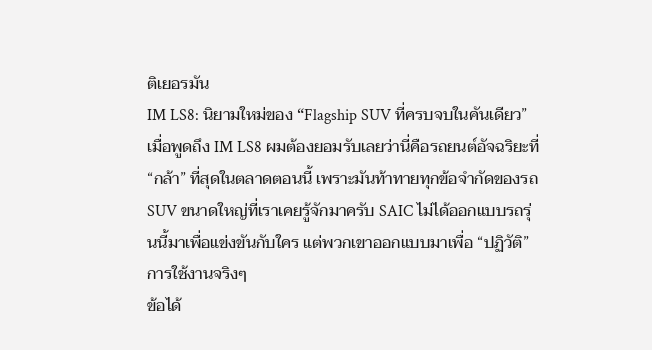ติเยอรมัน
IM LS8: นิยามใหม่ของ “Flagship SUV ที่ครบจบในคันเดียว”
เมื่อพูดถึง IM LS8 ผมต้องยอมรับเลยว่านี่คือรถยนต์อัจฉริยะที่ “กล้า” ที่สุดในตลาดตอนนี้ เพราะมันท้าทายทุกข้อจำกัดของรถ SUV ขนาดใหญ่ที่เราเคยรู้จักมาครับ SAIC ไม่ได้ออกแบบรถรุ่นนี้มาเพื่อแข่งขันกับใคร แต่พวกเขาออกแบบมาเพื่อ “ปฏิวัติ” การใช้งานจริงๆ
ข้อได้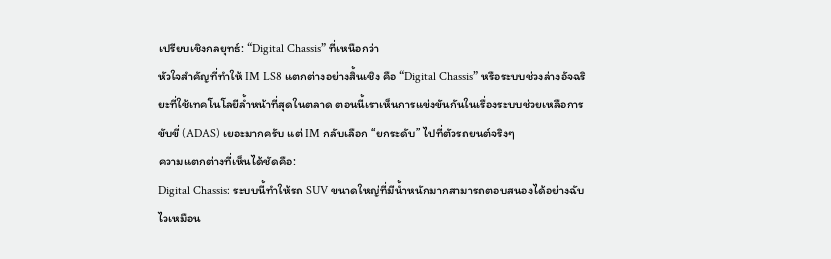เปรียบเชิงกลยุทธ์: “Digital Chassis” ที่เหนือกว่า
หัวใจสำคัญที่ทำให้ IM LS8 แตกต่างอย่างสิ้นเชิง คือ “Digital Chassis” หรือระบบช่วงล่างอัจฉริยะที่ใช้เทคโนโลยีล้ำหน้าที่สุดในตลาด ตอนนี้เราเห็นการแข่งขันกันในเรื่องระบบช่วยเหลือการขับขี่ (ADAS) เยอะมากครับ แต่ IM กลับเลือก “ยกระดับ” ไปที่ตัวรถยนต์จริงๆ
ความแตกต่างที่เห็นได้ชัดคือ:
Digital Chassis: ระบบนี้ทำให้รถ SUV ขนาดใหญ่ที่มีน้ำหนักมากสามารถตอบสนองได้อย่างฉับไวเหมือน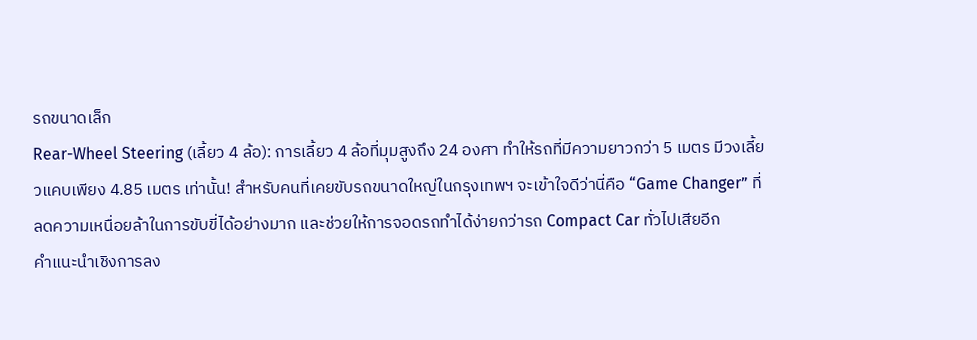รถขนาดเล็ก
Rear-Wheel Steering (เลี้ยว 4 ล้อ): การเลี้ยว 4 ล้อที่มุมสูงถึง 24 องศา ทำให้รถที่มีความยาวกว่า 5 เมตร มีวงเลี้ยวแคบเพียง 4.85 เมตร เท่านั้น! สำหรับคนที่เคยขับรถขนาดใหญ่ในกรุงเทพฯ จะเข้าใจดีว่านี่คือ “Game Changer” ที่ลดความเหนื่อยล้าในการขับขี่ได้อย่างมาก และช่วยให้การจอดรถทำได้ง่ายกว่ารถ Compact Car ทั่วไปเสียอีก
คำแนะนำเชิงการลง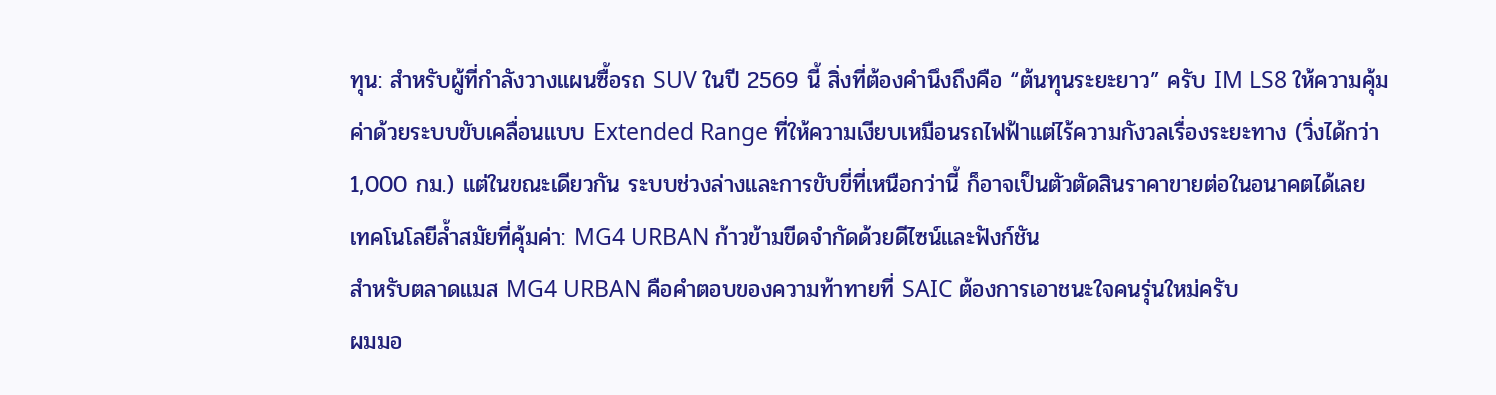ทุน: สำหรับผู้ที่กำลังวางแผนซื้อรถ SUV ในปี 2569 นี้ สิ่งที่ต้องคำนึงถึงคือ “ต้นทุนระยะยาว” ครับ IM LS8 ให้ความคุ้มค่าด้วยระบบขับเคลื่อนแบบ Extended Range ที่ให้ความเงียบเหมือนรถไฟฟ้าแต่ไร้ความกังวลเรื่องระยะทาง (วิ่งได้กว่า 1,000 กม.) แต่ในขณะเดียวกัน ระบบช่วงล่างและการขับขี่ที่เหนือกว่านี้ ก็อาจเป็นตัวตัดสินราคาขายต่อในอนาคตได้เลย
เทคโนโลยีล้ำสมัยที่คุ้มค่า: MG4 URBAN ก้าวข้ามขีดจำกัดด้วยดีไซน์และฟังก์ชัน
สำหรับตลาดแมส MG4 URBAN คือคำตอบของความท้าทายที่ SAIC ต้องการเอาชนะใจคนรุ่นใหม่ครับ
ผมมอ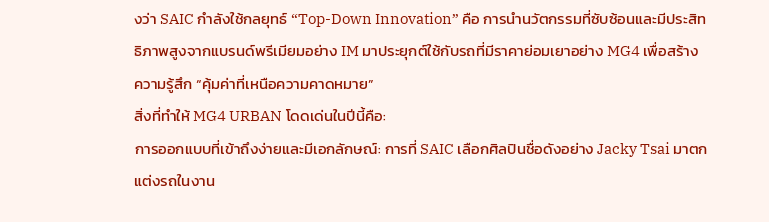งว่า SAIC กำลังใช้กลยุทธ์ “Top-Down Innovation” คือ การนำนวัตกรรมที่ซับซ้อนและมีประสิทธิภาพสูงจากแบรนด์พรีเมียมอย่าง IM มาประยุกต์ใช้กับรถที่มีราคาย่อมเยาอย่าง MG4 เพื่อสร้างความรู้สึก “คุ้มค่าที่เหนือความคาดหมาย”
สิ่งที่ทำให้ MG4 URBAN โดดเด่นในปีนี้คือ:
การออกแบบที่เข้าถึงง่ายและมีเอกลักษณ์: การที่ SAIC เลือกศิลปินชื่อดังอย่าง Jacky Tsai มาตกแต่งรถในงาน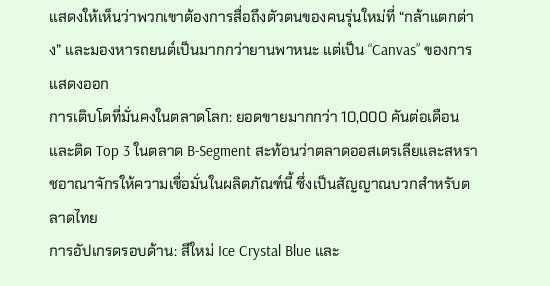แสดงให้เห็นว่าพวกเขาต้องการสื่อถึงตัวตนของคนรุ่นใหม่ที่ “กล้าแตกต่าง” และมองหารถยนต์เป็นมากกว่ายานพาหนะ แต่เป็น “Canvas” ของการแสดงออก
การเติบโตที่มั่นคงในตลาดโลก: ยอดขายมากกว่า 10,000 คันต่อเดือน และติด Top 3 ในตลาด B-Segment สะท้อนว่าตลาดออสเตรเลียและสหราชอาณาจักรให้ความเชื่อมั่นในผลิตภัณฑ์นี้ ซึ่งเป็นสัญญาณบวกสำหรับตลาดไทย
การอัปเกรดรอบด้าน: สีใหม่ Ice Crystal Blue และ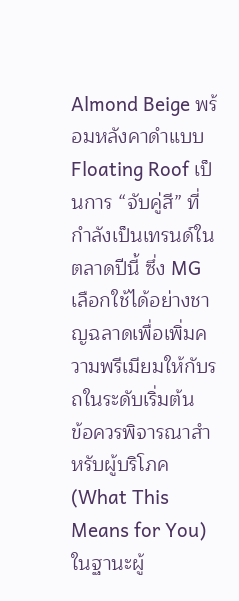Almond Beige พร้อมหลังคาดำแบบ Floating Roof เป็นการ “จับคู่สี” ที่กำลังเป็นเทรนด์ในตลาดปีนี้ ซึ่ง MG เลือกใช้ได้อย่างชาญฉลาดเพื่อเพิ่มความพรีเมียมให้กับรถในระดับเริ่มต้น
ข้อควรพิจารณาสำหรับผู้บริโภค (What This Means for You)
ในฐานะผู้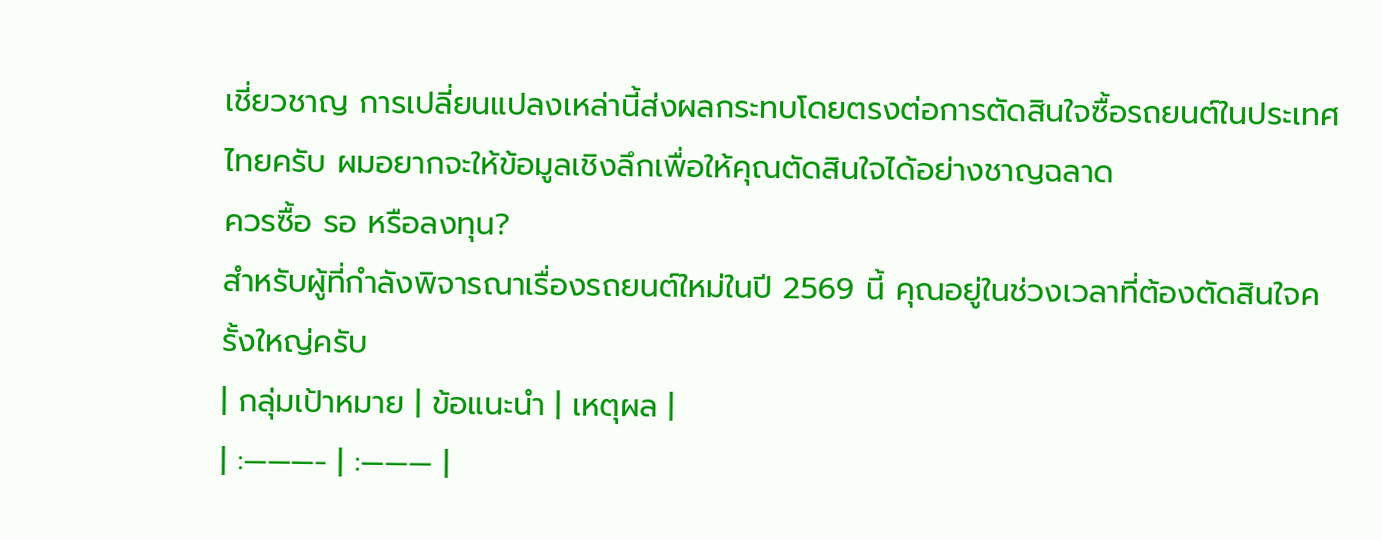เชี่ยวชาญ การเปลี่ยนแปลงเหล่านี้ส่งผลกระทบโดยตรงต่อการตัดสินใจซื้อรถยนต์ในประเทศไทยครับ ผมอยากจะให้ข้อมูลเชิงลึกเพื่อให้คุณตัดสินใจได้อย่างชาญฉลาด
ควรซื้อ รอ หรือลงทุน?
สำหรับผู้ที่กำลังพิจารณาเรื่องรถยนต์ใหม่ในปี 2569 นี้ คุณอยู่ในช่วงเวลาที่ต้องตัดสินใจครั้งใหญ่ครับ
| กลุ่มเป้าหมาย | ข้อแนะนำ | เหตุผล |
| :———- | :——— |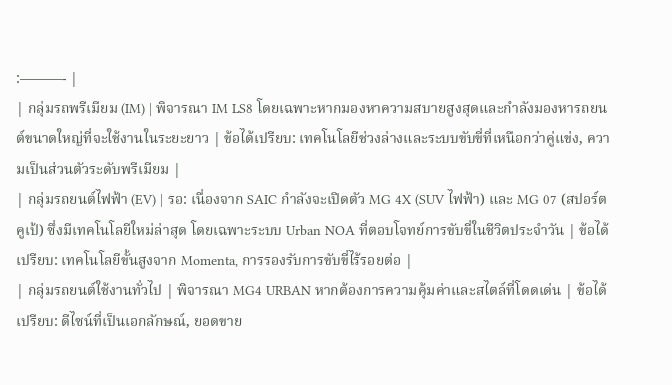:———- |
| กลุ่มรถพรีเมียม (IM) | พิจารณา IM LS8 โดยเฉพาะหากมองหาความสบายสูงสุดและกำลังมองหารถยนต์ขนาดใหญ่ที่จะใช้งานในระยะยาว | ข้อได้เปรียบ: เทคโนโลยีช่วงล่างและระบบขับขี่ที่เหนือกว่าคู่แข่ง, ความเป็นส่วนตัวระดับพรีเมียม |
| กลุ่มรถยนต์ไฟฟ้า (EV) | รอ: เนื่องจาก SAIC กำลังจะเปิดตัว MG 4X (SUV ไฟฟ้า) และ MG 07 (สปอร์ตคูเป้) ซึ่งมีเทคโนโลยีใหม่ล่าสุด โดยเฉพาะระบบ Urban NOA ที่ตอบโจทย์การขับขี่ในชีวิตประจำวัน | ข้อได้เปรียบ: เทคโนโลยีขั้นสูงจาก Momenta, การรองรับการขับขี่ไร้รอยต่อ |
| กลุ่มรถยนต์ใช้งานทั่วไป | พิจารณา MG4 URBAN หากต้องการความคุ้มค่าและสไตล์ที่โดดเด่น | ข้อได้เปรียบ: ดีไซน์ที่เป็นเอกลักษณ์, ยอดขาย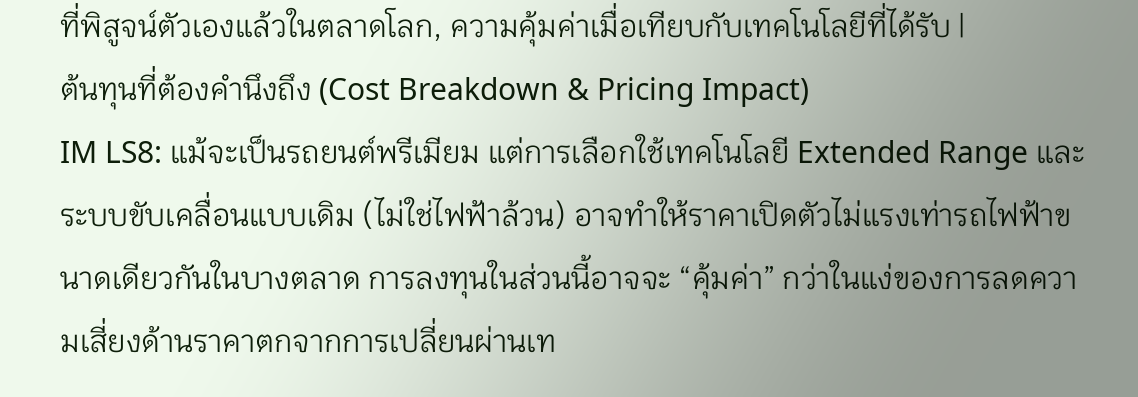ที่พิสูจน์ตัวเองแล้วในตลาดโลก, ความคุ้มค่าเมื่อเทียบกับเทคโนโลยีที่ได้รับ |
ต้นทุนที่ต้องคำนึงถึง (Cost Breakdown & Pricing Impact)
IM LS8: แม้จะเป็นรถยนต์พรีเมียม แต่การเลือกใช้เทคโนโลยี Extended Range และระบบขับเคลื่อนแบบเดิม (ไม่ใช่ไฟฟ้าล้วน) อาจทำให้ราคาเปิดตัวไม่แรงเท่ารถไฟฟ้าขนาดเดียวกันในบางตลาด การลงทุนในส่วนนี้อาจจะ “คุ้มค่า” กว่าในแง่ของการลดความเสี่ยงด้านราคาตกจากการเปลี่ยนผ่านเท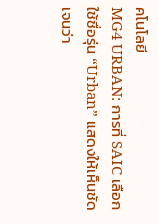คโนโลยี
MG4 URBAN: การที่ SAIC เลือกใช้ชื่อรุ่น “Urban” แสดงให้เห็นชัดเจนว่า